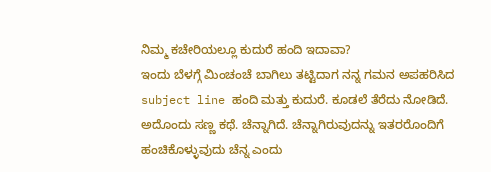ನಿಮ್ಮ ಕಚೇರಿಯಲ್ಲೂ ಕುದುರೆ ಹಂದಿ ಇದಾವಾ?
ಇಂದು ಬೆಳಗ್ಗೆ ಮಿಂಚಂಚೆ ಬಾಗಿಲು ತಟ್ಟಿದಾಗ ನನ್ನ ಗಮನ ಅಪಹರಿಸಿದ subject line ಹಂದಿ ಮತ್ತು ಕುದುರೆ. ಕೂಡಲೆ ತೆರೆದು ನೋಡಿದೆ. ಅದೊಂದು ಸಣ್ಣ ಕಥೆ. ಚೆನ್ನಾಗಿದೆ. ಚೆನ್ನಾಗಿರುವುದನ್ನು ಇತರರೊಂದಿಗೆ ಹಂಚಿಕೊಳ್ಳುವುದು ಚೆನ್ನ ಎಂದು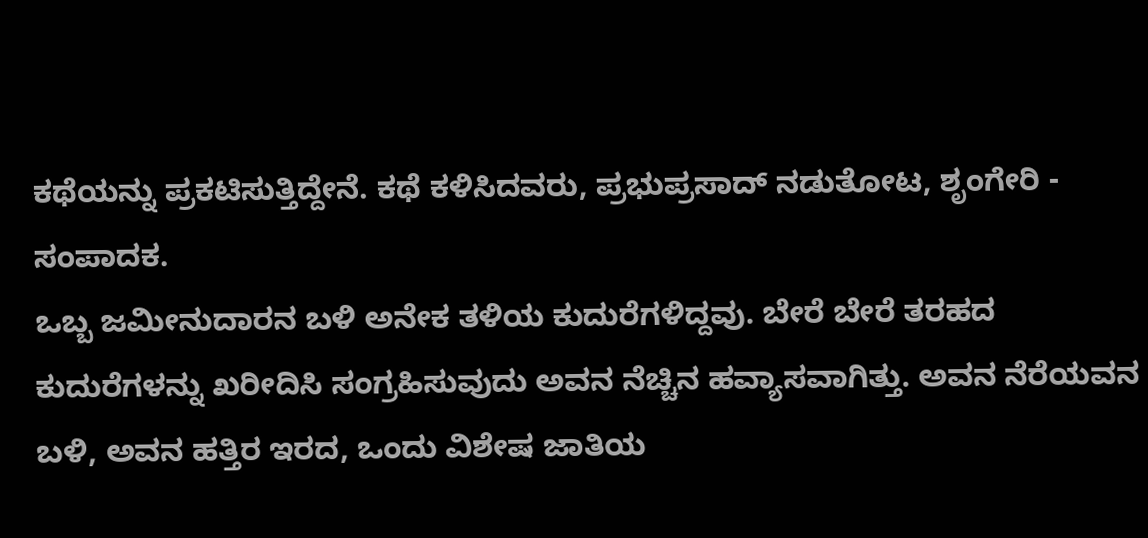ಕಥೆಯನ್ನು ಪ್ರಕಟಿಸುತ್ತಿದ್ದೇನೆ. ಕಥೆ ಕಳಿಸಿದವರು, ಪ್ರಭುಪ್ರಸಾದ್ ನಡುತೋಟ, ಶೃಂಗೇರಿ - ಸಂಪಾದಕ.
ಒಬ್ಬ ಜಮೀನುದಾರನ ಬಳಿ ಅನೇಕ ತಳಿಯ ಕುದುರೆಗಳಿದ್ದವು. ಬೇರೆ ಬೇರೆ ತರಹದ ಕುದುರೆಗಳನ್ನು ಖರೀದಿಸಿ ಸಂಗ್ರಹಿಸುವುದು ಅವನ ನೆಚ್ಚಿನ ಹವ್ಯಾಸವಾಗಿತ್ತು. ಅವನ ನೆರೆಯವನ ಬಳಿ, ಅವನ ಹತ್ತಿರ ಇರದ, ಒಂದು ವಿಶೇಷ ಜಾತಿಯ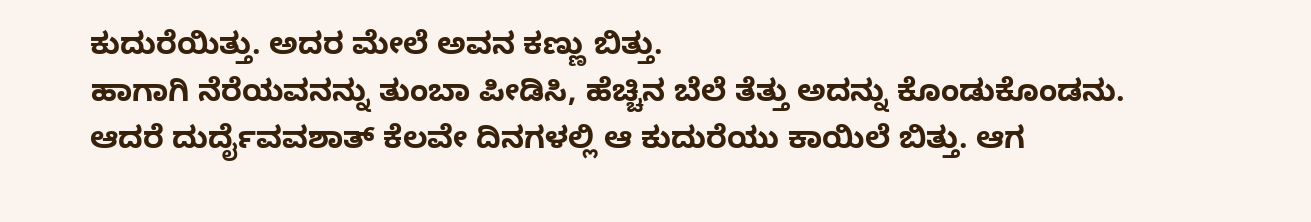ಕುದುರೆಯಿತ್ತು. ಅದರ ಮೇಲೆ ಅವನ ಕಣ್ಣು ಬಿತ್ತು.
ಹಾಗಾಗಿ ನೆರೆಯವನನ್ನು ತುಂಬಾ ಪೀಡಿಸಿ, ಹೆಚ್ಚಿನ ಬೆಲೆ ತೆತ್ತು ಅದನ್ನು ಕೊಂಡುಕೊಂಡನು. ಆದರೆ ದುರ್ದೈವವಶಾತ್ ಕೆಲವೇ ದಿನಗಳಲ್ಲಿ ಆ ಕುದುರೆಯು ಕಾಯಿಲೆ ಬಿತ್ತು. ಆಗ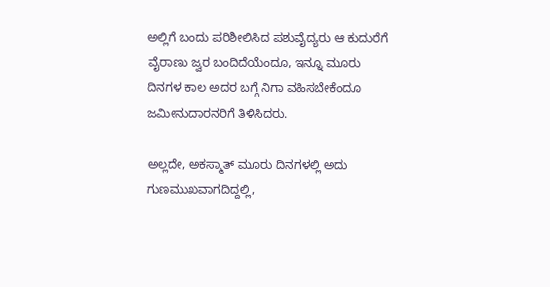ಅಲ್ಲಿಗೆ ಬಂದು ಪರಿಶೀಲಿಸಿದ ಪಶುವೈದ್ಯರು ಆ ಕುದುರೆಗೆ ವೈರಾಣು ಜ್ವರ ಬಂದಿದೆಯೆಂದೂ, ಇನ್ನೂ ಮೂರು ದಿನಗಳ ಕಾಲ ಅದರ ಬಗ್ಗೆ ನಿಗಾ ವಹಿಸಬೇಕೆಂದೂ ಜಮೀನುದಾರನರಿಗೆ ತಿಳಿಸಿದರು.

ಅಲ್ಲದೇ, ಅಕಸ್ಮಾತ್ ಮೂರು ದಿನಗಳಲ್ಲಿ ಅದು ಗುಣಮುಖವಾಗದಿದ್ದಲ್ಲಿ,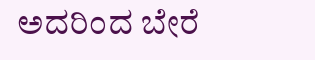ಅದರಿಂದ ಬೇರೆ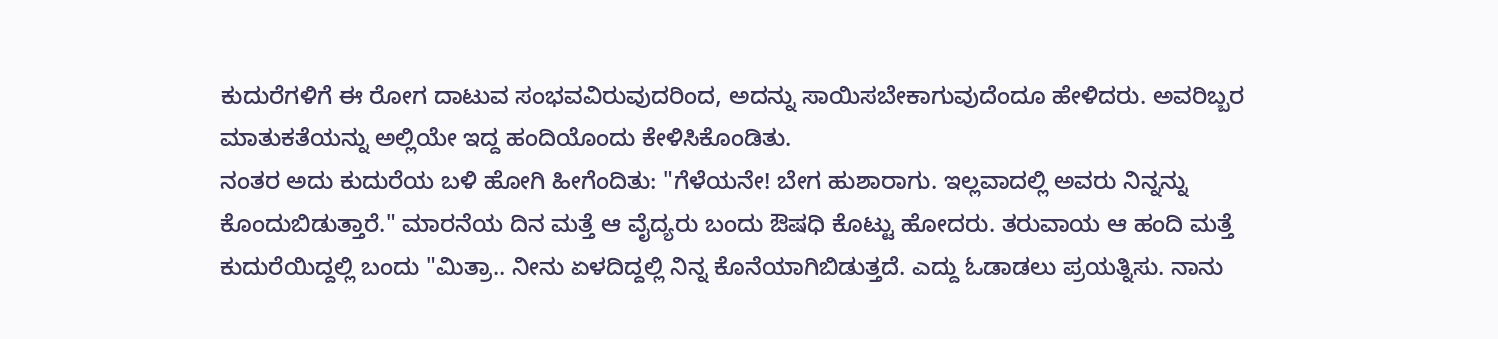ಕುದುರೆಗಳಿಗೆ ಈ ರೋಗ ದಾಟುವ ಸಂಭವವಿರುವುದರಿಂದ, ಅದನ್ನು ಸಾಯಿಸಬೇಕಾಗುವುದೆಂದೂ ಹೇಳಿದರು. ಅವರಿಬ್ಬರ ಮಾತುಕತೆಯನ್ನು ಅಲ್ಲಿಯೇ ಇದ್ದ ಹಂದಿಯೊಂದು ಕೇಳಿಸಿಕೊಂಡಿತು.
ನಂತರ ಅದು ಕುದುರೆಯ ಬಳಿ ಹೋಗಿ ಹೀಗೆಂದಿತು: "ಗೆಳೆಯನೇ! ಬೇಗ ಹುಶಾರಾಗು. ಇಲ್ಲವಾದಲ್ಲಿ ಅವರು ನಿನ್ನನ್ನು ಕೊಂದುಬಿಡುತ್ತಾರೆ." ಮಾರನೆಯ ದಿನ ಮತ್ತೆ ಆ ವೈದ್ಯರು ಬಂದು ಔಷಧಿ ಕೊಟ್ಟು ಹೋದರು. ತರುವಾಯ ಆ ಹಂದಿ ಮತ್ತೆ ಕುದುರೆಯಿದ್ದಲ್ಲಿ ಬಂದು "ಮಿತ್ರಾ.. ನೀನು ಏಳದಿದ್ದಲ್ಲಿ ನಿನ್ನ ಕೊನೆಯಾಗಿಬಿಡುತ್ತದೆ. ಎದ್ದು ಓಡಾಡಲು ಪ್ರಯತ್ನಿಸು. ನಾನು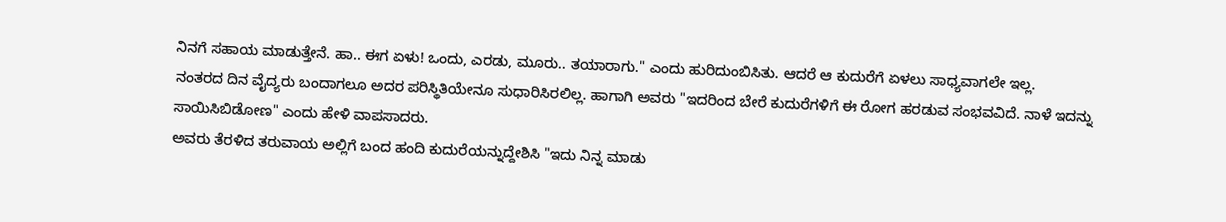ನಿನಗೆ ಸಹಾಯ ಮಾಡುತ್ತೇನೆ. ಹಾ.. ಈಗ ಏಳು! ಒಂದು, ಎರಡು, ಮೂರು.. ತಯಾರಾಗು." ಎಂದು ಹುರಿದುಂಬಿಸಿತು. ಆದರೆ ಆ ಕುದುರೆಗೆ ಏಳಲು ಸಾಧ್ಯವಾಗಲೇ ಇಲ್ಲ.
ನಂತರದ ದಿನ ವೈದ್ಯರು ಬಂದಾಗಲೂ ಅದರ ಪರಿಸ್ಥಿತಿಯೇನೂ ಸುಧಾರಿಸಿರಲಿಲ್ಲ. ಹಾಗಾಗಿ ಅವರು "ಇದರಿಂದ ಬೇರೆ ಕುದುರೆಗಳಿಗೆ ಈ ರೋಗ ಹರಡುವ ಸಂಭವವಿದೆ. ನಾಳೆ ಇದನ್ನು ಸಾಯಿಸಿಬಿಡೋಣ" ಎಂದು ಹೇಳಿ ವಾಪಸಾದರು.
ಅವರು ತೆರಳಿದ ತರುವಾಯ ಅಲ್ಲಿಗೆ ಬಂದ ಹಂದಿ ಕುದುರೆಯನ್ನುದ್ದೇಶಿಸಿ "ಇದು ನಿನ್ನ ಮಾಡು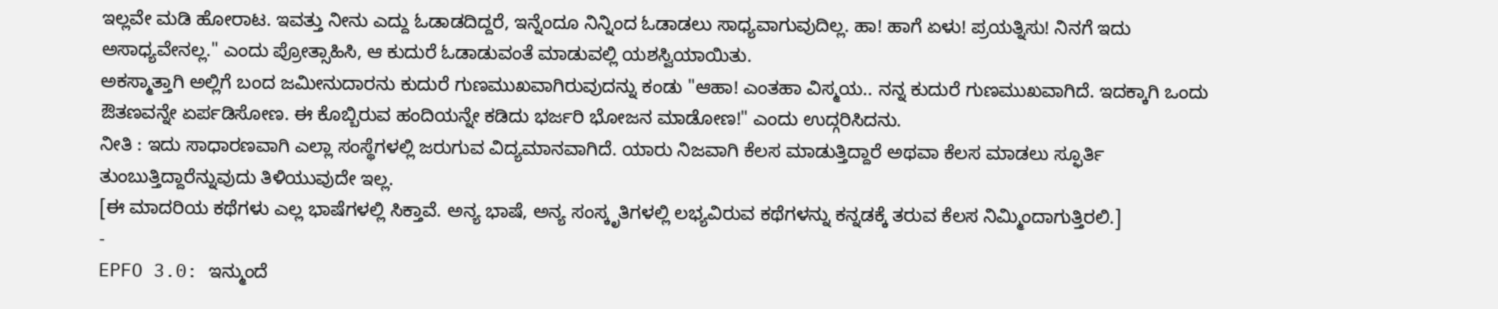ಇಲ್ಲವೇ ಮಡಿ ಹೋರಾಟ. ಇವತ್ತು ನೀನು ಎದ್ದು ಓಡಾಡದಿದ್ದರೆ, ಇನ್ನೆಂದೂ ನಿನ್ನಿಂದ ಓಡಾಡಲು ಸಾಧ್ಯವಾಗುವುದಿಲ್ಲ. ಹಾ! ಹಾಗೆ ಏಳು! ಪ್ರಯತ್ನಿಸು! ನಿನಗೆ ಇದು ಅಸಾಧ್ಯವೇನಲ್ಲ." ಎಂದು ಪ್ರೋತ್ಸಾಹಿಸಿ, ಆ ಕುದುರೆ ಓಡಾಡುವಂತೆ ಮಾಡುವಲ್ಲಿ ಯಶಸ್ವಿಯಾಯಿತು.
ಅಕಸ್ಮಾತ್ತಾಗಿ ಅಲ್ಲಿಗೆ ಬಂದ ಜಮೀನುದಾರನು ಕುದುರೆ ಗುಣಮುಖವಾಗಿರುವುದನ್ನು ಕಂಡು "ಆಹಾ! ಎಂತಹಾ ವಿಸ್ಮಯ.. ನನ್ನ ಕುದುರೆ ಗುಣಮುಖವಾಗಿದೆ. ಇದಕ್ಕಾಗಿ ಒಂದು ಔತಣವನ್ನೇ ಏರ್ಪಡಿಸೋಣ. ಈ ಕೊಬ್ಬಿರುವ ಹಂದಿಯನ್ನೇ ಕಡಿದು ಭರ್ಜರಿ ಭೋಜನ ಮಾಡೋಣ!" ಎಂದು ಉದ್ಗರಿಸಿದನು.
ನೀತಿ : ಇದು ಸಾಧಾರಣವಾಗಿ ಎಲ್ಲಾ ಸಂಸ್ಥೆಗಳಲ್ಲಿ ಜರುಗುವ ವಿದ್ಯಮಾನವಾಗಿದೆ. ಯಾರು ನಿಜವಾಗಿ ಕೆಲಸ ಮಾಡುತ್ತಿದ್ದಾರೆ ಅಥವಾ ಕೆಲಸ ಮಾಡಲು ಸ್ಫೂರ್ತಿ ತುಂಬುತ್ತಿದ್ದಾರೆನ್ನುವುದು ತಿಳಿಯುವುದೇ ಇಲ್ಲ.
[ಈ ಮಾದರಿಯ ಕಥೆಗಳು ಎಲ್ಲ ಭಾಷೆಗಳಲ್ಲಿ ಸಿಕ್ತಾವೆ. ಅನ್ಯ ಭಾಷೆ, ಅನ್ಯ ಸಂಸ್ಕೃತಿಗಳಲ್ಲಿ ಲಭ್ಯವಿರುವ ಕಥೆಗಳನ್ನು ಕನ್ನಡಕ್ಕೆ ತರುವ ಕೆಲಸ ನಿಮ್ಮಿಂದಾಗುತ್ತಿರಲಿ.]
-
EPFO 3.0: ಇನ್ಮುಂದೆ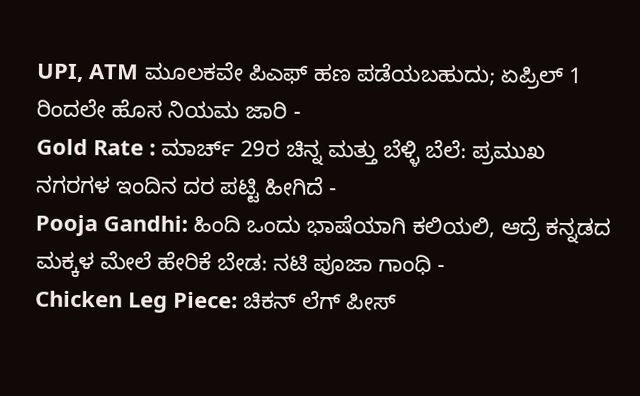UPI, ATM ಮೂಲಕವೇ ಪಿಎಫ್ ಹಣ ಪಡೆಯಬಹುದು; ಏಪ್ರಿಲ್ 1 ರಿಂದಲೇ ಹೊಸ ನಿಯಮ ಜಾರಿ -
Gold Rate : ಮಾರ್ಚ್ 29ರ ಚಿನ್ನ ಮತ್ತು ಬೆಳ್ಳಿ ಬೆಲೆ: ಪ್ರಮುಖ ನಗರಗಳ ಇಂದಿನ ದರ ಪಟ್ಟಿ ಹೀಗಿದೆ -
Pooja Gandhi: ಹಿಂದಿ ಒಂದು ಭಾಷೆಯಾಗಿ ಕಲಿಯಲಿ, ಆದ್ರೆ ಕನ್ನಡದ ಮಕ್ಕಳ ಮೇಲೆ ಹೇರಿಕೆ ಬೇಡ: ನಟಿ ಪೂಜಾ ಗಾಂಧಿ -
Chicken Leg Piece: ಚಿಕನ್ ಲೆಗ್ ಪೀಸ್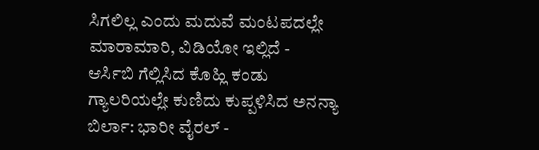ಸಿಗಲಿಲ್ಲ ಎಂದು ಮದುವೆ ಮಂಟಪದಲ್ಲೇ ಮಾರಾಮಾರಿ, ವಿಡಿಯೋ ಇಲ್ಲಿದೆ -
ಆರ್ಸಿಬಿ ಗೆಲ್ಲಿಸಿದ ಕೊಹ್ಲಿ ಕಂಡು ಗ್ಯಾಲರಿಯಲ್ಲೇ ಕುಣಿದು ಕುಪ್ಪಳಿಸಿದ ಅನನ್ಯಾ ಬಿರ್ಲಾ: ಭಾರೀ ವೈರಲ್ -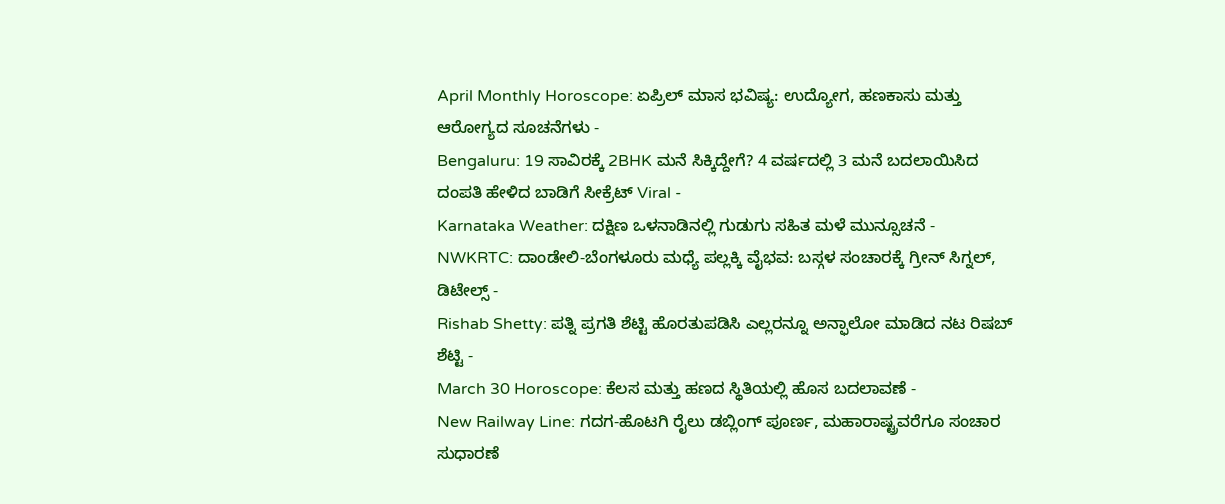April Monthly Horoscope: ಏಪ್ರಿಲ್ ಮಾಸ ಭವಿಷ್ಯ: ಉದ್ಯೋಗ, ಹಣಕಾಸು ಮತ್ತು ಆರೋಗ್ಯದ ಸೂಚನೆಗಳು -
Bengaluru: 19 ಸಾವಿರಕ್ಕೆ 2BHK ಮನೆ ಸಿಕ್ಕಿದ್ದೇಗೆ? 4 ವರ್ಷದಲ್ಲಿ 3 ಮನೆ ಬದಲಾಯಿಸಿದ ದಂಪತಿ ಹೇಳಿದ ಬಾಡಿಗೆ ಸೀಕ್ರೆಟ್ Viral -
Karnataka Weather: ದಕ್ಷಿಣ ಒಳನಾಡಿನಲ್ಲಿ ಗುಡುಗು ಸಹಿತ ಮಳೆ ಮುನ್ಸೂಚನೆ -
NWKRTC: ದಾಂಡೇಲಿ-ಬೆಂಗಳೂರು ಮಧ್ಯೆ ಪಲ್ಲಕ್ಕಿ ವೈಭವ: ಬಸ್ಗಳ ಸಂಚಾರಕ್ಕೆ ಗ್ರೀನ್ ಸಿಗ್ನಲ್, ಡಿಟೇಲ್ಸ್ -
Rishab Shetty: ಪತ್ನಿ ಪ್ರಗತಿ ಶೆಟ್ಟಿ ಹೊರತುಪಡಿಸಿ ಎಲ್ಲರನ್ನೂ ಅನ್ಫಾಲೋ ಮಾಡಿದ ನಟ ರಿಷಬ್ ಶೆಟ್ಟಿ -
March 30 Horoscope: ಕೆಲಸ ಮತ್ತು ಹಣದ ಸ್ಥಿತಿಯಲ್ಲಿ ಹೊಸ ಬದಲಾವಣೆ -
New Railway Line: ಗದಗ-ಹೊಟಗಿ ರೈಲು ಡಬ್ಲಿಂಗ್ ಪೂರ್ಣ, ಮಹಾರಾಷ್ಟ್ರವರೆಗೂ ಸಂಚಾರ ಸುಧಾರಣೆ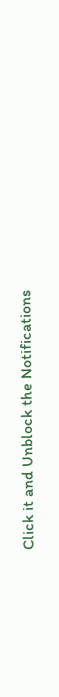Click it and Unblock the Notifications